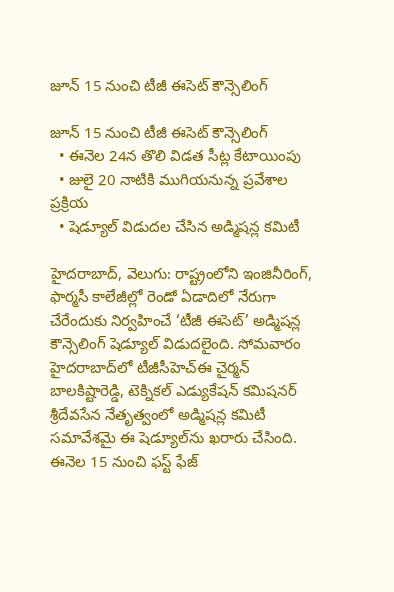జూన్ 15 నుంచి టీజీ ఈసెట్ కౌన్సెలింగ్

జూన్ 15 నుంచి టీజీ ఈసెట్ కౌన్సెలింగ్
  • ఈనెల 24న తొలి విడత సీట్ల కేటాయింపు
  • జులై 20 నాటికి ముగియనున్న ప్రవేశాల ప్రక్రియ
  • షెడ్యూల్ విడుదల చేసిన అడ్మిషన్ల కమిటీ

హైదరాబాద్, వెలుగు: రాష్ట్రంలోని ఇంజినీరింగ్, ఫార్మసీ కాలేజీల్లో రెండో ఏడాదిలో నేరుగా చేరేందుకు నిర్వహించే ‘టీజీ ఈసెట్’ అడ్మిషన్ల కౌన్సెలింగ్ షెడ్యూల్ విడుదలైంది. సోమవారం హైదరాబాద్‌‌లో టీజీసీహెచ్‌‌ఈ చైర్మన్ బాలకిష్టారెడ్డి, టెక్నికల్ ఎడ్యుకేషన్ కమిషనర్ శ్రీదేవసేన నేతృత్వంలో అడ్మిషన్ల కమిటీ సమావేశమై ఈ షెడ్యూల్‌‌ను ఖరారు చేసింది.  ఈనెల 15 నుంచి ఫస్ట్ ఫేజ్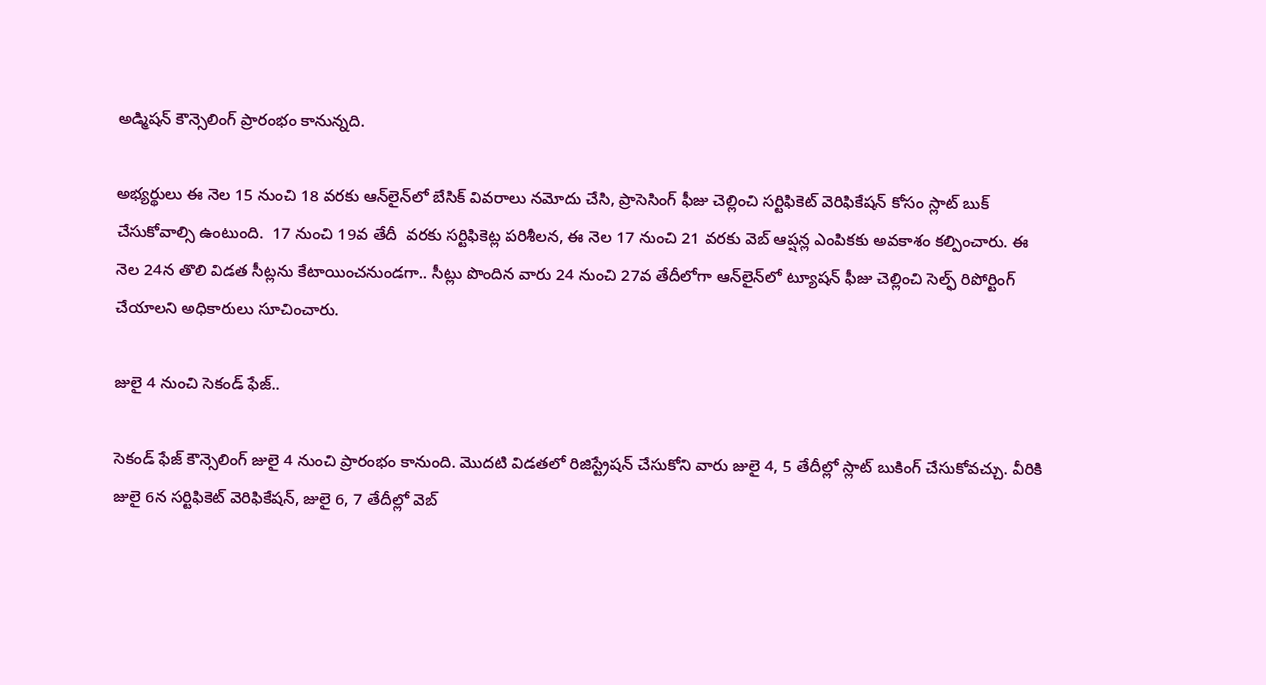అడ్మిషన్ కౌన్సెలింగ్ ప్రారంభం కానున్నది.

అభ్యర్థులు ఈ నెల 15 నుంచి 18 వరకు ఆన్‌‌లైన్‌‌లో బేసిక్ వివరాలు నమోదు చేసి, ప్రాసెసింగ్ ఫీజు చెల్లించి సర్టిఫికెట్ వెరిఫికేషన్ కోసం స్లాట్ బుక్ చేసుకోవాల్సి ఉంటుంది.  17 నుంచి 19వ తేదీ  వరకు సర్టిఫికెట్ల పరిశీలన, ఈ నెల 17 నుంచి 21 వరకు వెబ్ ఆప్షన్ల ఎంపికకు అవకాశం కల్పించారు. ఈ నెల 24న తొలి విడత సీట్లను కేటాయించనుండగా.. సీట్లు పొందిన వారు 24 నుంచి 27వ తేదీలోగా ఆన్‌‌లైన్‌‌లో ట్యూషన్ ఫీజు చెల్లించి సెల్ఫ్ రిపోర్టింగ్ చేయాలని అధికారులు సూచించారు.

జులై 4 నుంచి సెకండ్ ఫేజ్..

సెకండ్ ఫేజ్ కౌన్సెలింగ్ జులై 4 నుంచి ప్రారంభం కానుంది. మొదటి విడతలో రిజిస్ట్రేషన్ చేసుకోని వారు జులై 4, 5 తేదీల్లో స్లాట్ బుకింగ్ చేసుకోవచ్చు. వీరికి జులై 6న సర్టిఫికెట్ వెరిఫికేషన్, జులై 6, 7 తేదీల్లో వెబ్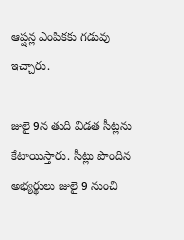ఆప్షన్ల ఎంపికకు గడువు ఇచ్చారు.

జులై 9న తుది విడత సీట్లను కేటాయిస్తారు. సీట్లు పొందిన అభ్యర్థులు జులై 9 నుంచి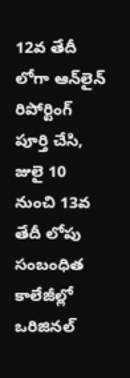12వ తేదీ లోగా ఆన్‌‌లైన్ రిపోర్టింగ్ పూర్తి చేసి, జులై 10 నుంచి 13వ తేదీ లోపు సంబంధిత కాలేజీల్లో ఒరిజినల్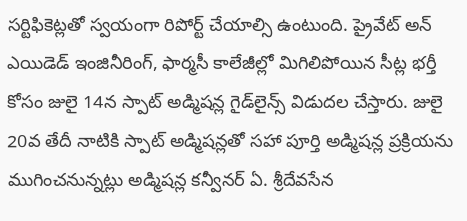సర్టిఫికెట్లతో స్వయంగా రిపోర్ట్ చేయాల్సి ఉంటుంది. ప్రైవేట్ అన్ ఎయిడెడ్ ఇంజినీరింగ్, ఫార్మసీ కాలేజీల్లో మిగిలిపోయిన సీట్ల భర్తీ కోసం జులై 14న స్పాట్ అడ్మిషన్ల గైడ్‌‌లైన్స్ విడుదల చేస్తారు. జులై 20వ తేదీ నాటికి స్పాట్ అడ్మిషన్లతో సహా పూర్తి అడ్మిషన్ల ప్రక్రియను ముగించనున్నట్లు అడ్మిషన్ల కన్వీనర్ ఏ. శ్రీదేవసేన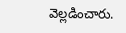వెల్లడించారు.